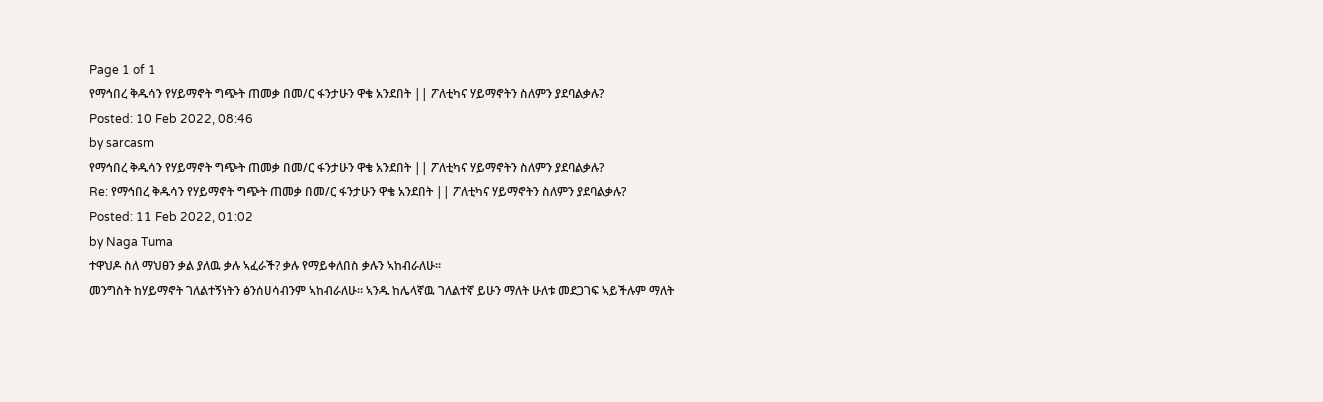Page 1 of 1
የማኅበረ ቅዱሳን የሃይማኖት ግጭት ጠመቃ በመ/ር ፋንታሁን ዋቄ አንደበት || ፖለቲካና ሃይማኖትን ስለምን ያደባልቃሉ?
Posted: 10 Feb 2022, 08:46
by sarcasm
የማኅበረ ቅዱሳን የሃይማኖት ግጭት ጠመቃ በመ/ር ፋንታሁን ዋቄ አንደበት || ፖለቲካና ሃይማኖትን ስለምን ያደባልቃሉ?
Re: የማኅበረ ቅዱሳን የሃይማኖት ግጭት ጠመቃ በመ/ር ፋንታሁን ዋቄ አንደበት || ፖለቲካና ሃይማኖትን ስለምን ያደባልቃሉ?
Posted: 11 Feb 2022, 01:02
by Naga Tuma
ተዋህዶ ስለ ማህፀን ቃል ያለዉ ቃሉ ኣፈራች? ቃሉ የማይቀለበስ ቃሉን ኣከብራለሁ።
መንግስት ከሃይማኖት ገለልተኝነትን ፅንሰሀሳብንም ኣከብራለሁ። ኣንዱ ከሌላኛዉ ገለልተኛ ይሁን ማለት ሁለቱ መደጋገፍ ኣይችሉም ማለት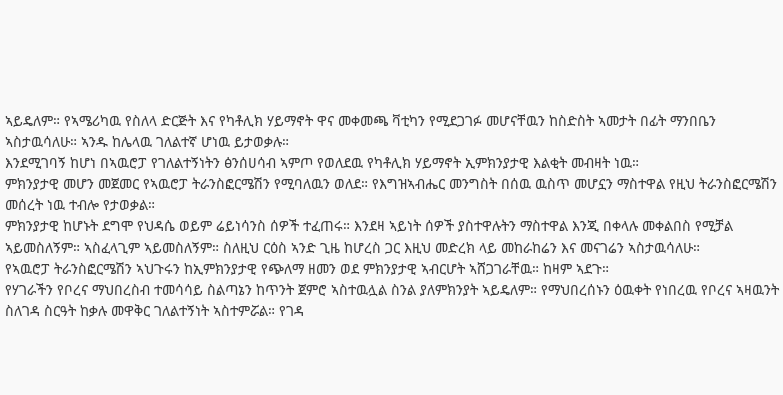ኣይዴለም። የኣሜሪካዉ የስለላ ድርጅት እና የካቶሊክ ሃይማኖት ዋና መቀመጫ ቫቲካን የሚደጋገፉ መሆናቸዉን ከስድስት ኣመታት በፊት ማንበቤን ኣስታዉሳለሁ። ኣንዱ ከሌላዉ ገለልተኛ ሆነዉ ይታወቃሉ።
እንደሚገባኝ ከሆነ በኣዉሮፓ የገለልተኝነትን ፅንሰሀሳብ ኣምጦ የወለደዉ የካቶሊክ ሃይማኖት ኢምክንያታዊ እልቂት መብዛት ነዉ።
ምክንያታዊ መሆን መጀመር የኣዉሮፓ ትራንስፎርሜሽን የሚባለዉን ወለደ። የእግዝኣብሔር መንግስት በሰዉ ዉስጥ መሆኗን ማስተዋል የዚህ ትራንስፎርሜሽን መሰረት ነዉ ተብሎ የታወቃል።
ምክንያታዊ ከሆኑት ደግሞ የህዳሴ ወይም ሬይነሳንስ ሰዎች ተፈጠሩ። እንደዛ ኣይነት ሰዎች ያስተዋሉትን ማስተዋል እንጂ በቀላሉ መቀልበስ የሚቻል ኣይመስለኝም። ኣስፈላጊም ኣይመስለኝም። ስለዚህ ርዕስ ኣንድ ጊዜ ከሆረስ ጋር እዚህ መድረክ ላይ መከራከሬን እና መናገሬን ኣስታዉሳለሁ።
የኣዉሮፓ ትራንስፎርሜሽን ኣህጉሩን ከኢምክንያታዊ የጭለማ ዘመን ወደ ምክንያታዊ ኣብርሆት ኣሸጋገራቸዉ። ከዛም ኣደጉ።
የሃገራችን የቦረና ማህበረስብ ተመሳሳይ ስልጣኔን ከጥንት ጀምሮ ኣስተዉሏል ስንል ያለምክንያት ኣይዴለም። የማህበረሰኑን ዕዉቀት የነበረዉ የቦረና ኣዛዉንት ስለገዳ ስርዓት ከቃሉ መዋቅር ገለልተኝነት ኣስተምሯል። የገዳ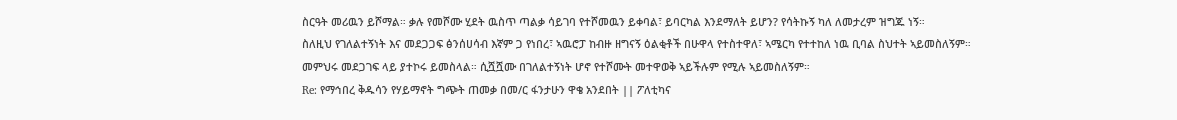ስርዓት መሪዉን ይሾማል። ቃሉ የመሾሙ ሂደት ዉስጥ ጣልቃ ሳይገባ የተሾመዉን ይቀባል፣ ይባርካል እንደማለት ይሆን? የሳትኩኝ ካለ ለመታረም ዝግጁ ነኝ።
ስለዚህ የገለልተኝነት እና መደጋጋፍ ፅንሰሀሳብ እኛም ጋ የነበረ፣ ኣዉሮፓ ከብዙ ዘግናኝ ዕልቂቶች በሁዋላ የተስተዋለ፣ ኣሜርካ የተተከለ ነዉ ቢባል ስህተት ኣይመስለኝም።
መምህሩ መደጋገፍ ላይ ያተኮሩ ይመስላል። ሲሿሿሙ በገለልተኝነት ሆኖ የተሾሙት መተዋወቅ ኣይችሉም የሚሉ ኣይመስለኝም።
Re: የማኅበረ ቅዱሳን የሃይማኖት ግጭት ጠመቃ በመ/ር ፋንታሁን ዋቄ አንደበት || ፖለቲካና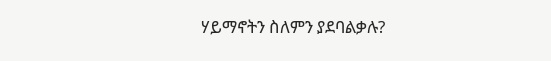ሃይማኖትን ስለምን ያደባልቃሉ?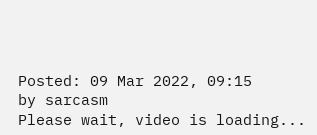Posted: 09 Mar 2022, 09:15
by sarcasm
Please wait, video is loading...